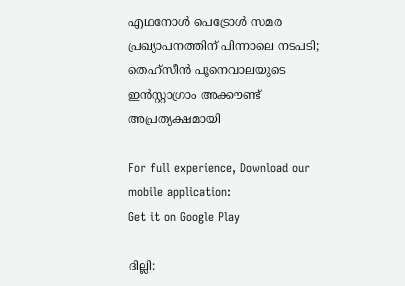എഥനോൾ പെട്രോൾ സമര പ്രഖ്യാപനത്തിന് പിന്നാലെ നടപടി; തെഹ്സീൻ പൂനെവാലയുടെ ഇൻസ്റ്റാഗ്രാം അക്കൗണ്ട് അപ്രത്യക്ഷമായി

For full experience, Download our mobile application:
Get it on Google Play

ദില്ലി: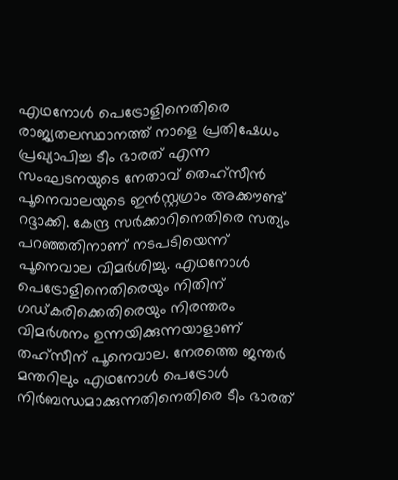എഥനോൾ പെട്രോളിനെതിരെ രാജ്യതലസ്ഥാനത്ത് നാളെ പ്രതിഷേധം പ്രഖ്യാപിച്ച ടീം ഭാരത് എന്ന സംഘടനയുടെ നേതാവ് തെഹ്സീൻ പൂനെവാലയുടെ ഇൻസ്റ്റഗ്രാം അക്കൗണ്ട് റദ്ദാക്കി. കേന്ദ്ര സർക്കാറിനെതിരെ സത്യം പറഞ്ഞതിനാണ് നടപടിയെന്ന് പൂനെവാല വിമർശിച്ചു. എഥനോൾ പെട്രോളിനെതിരെയും നിതിന് ഗഡ്കരിക്കെതിരെയും നിരന്തരം വിമർശനം ഉന്നയിക്കുന്നയാളാണ് തഹ്സീന് പൂനെവാല. നേരത്തെ ജന്തർ മന്തറിലും എഥനോൾ പെട്രോൾ നിർബന്ധമാക്കുന്നതിനെതിരെ ടീം ഭാരത്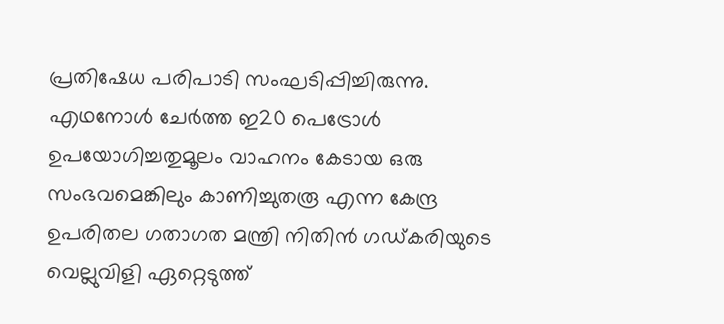പ്രതിഷേധ പരിപാടി സംഘടിപ്പിച്ചിരുന്നു. എഥനോൾ ചേർത്ത ഇ20 പെട്രോൾ ഉപയോഗിച്ചതുമൂലം വാഹനം കേടായ ഒരു സംഭവമെങ്കിലും കാണിച്ചുതരൂ എന്ന കേന്ദ്ര ഉപരിതല ഗതാഗത മന്ത്രി നിതിൻ ഗഡ്കരിയുടെ വെല്ലുവിളി ഏറ്റെടുത്ത്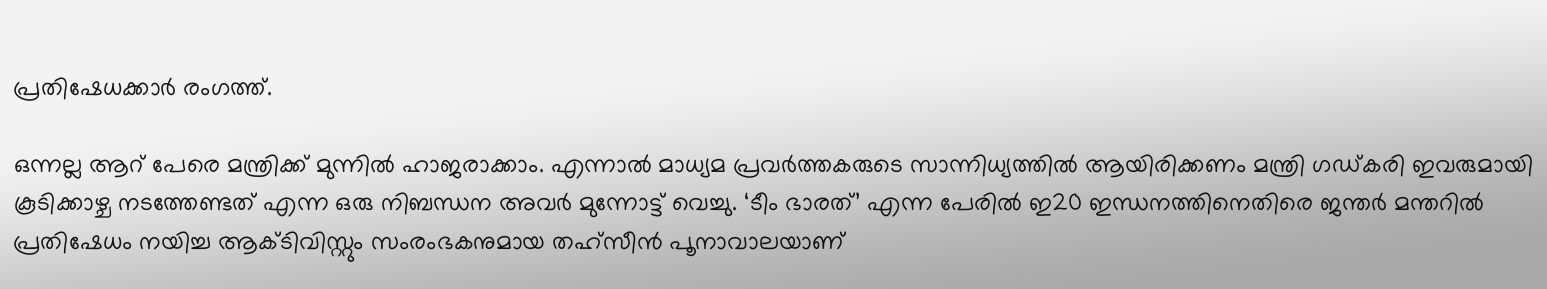പ്രതിഷേധക്കാർ രംഗത്ത്.

ഒന്നല്ല ആറ് പേരെ മന്ത്രിക്ക് മുന്നിൽ ഹാജരാക്കാം. എന്നാൽ മാധ്യമ പ്രവർത്തകരുടെ സാന്നിധ്യത്തിൽ ആയിരിക്കണം മന്ത്രി ഗഡ്കരി ഇവരുമായി കൂടിക്കാഴ്ച നടത്തേണ്ടത് എന്ന ഒരു നിബന്ധന അവർ മുന്നോട്ട് വെച്ചു. ‘ടീം ഭാരത്’ എന്ന പേരിൽ ഇ20 ഇന്ധനത്തിനെതിരെ ജന്തർ മന്തറിൽ പ്രതിഷേധം നയിച്ച ആക്ടിവിസ്റ്റും സംരംഭകനുമായ തഹ്‌സീൻ പൂനാവാലയാണ്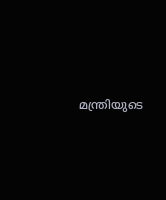മന്ത്രിയുടെ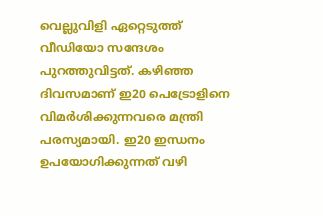വെല്ലുവിളി ഏറ്റെടുത്ത് വീഡിയോ സന്ദേശം പുറത്തുവിട്ടത്. കഴിഞ്ഞ ദിവസമാണ് ഇ20 പെട്രോളിനെ വിമർശിക്കുന്നവരെ മന്ത്രി പരസ്യമായി. ഇ20 ഇന്ധനം ഉപയോഗിക്കുന്നത് വഴി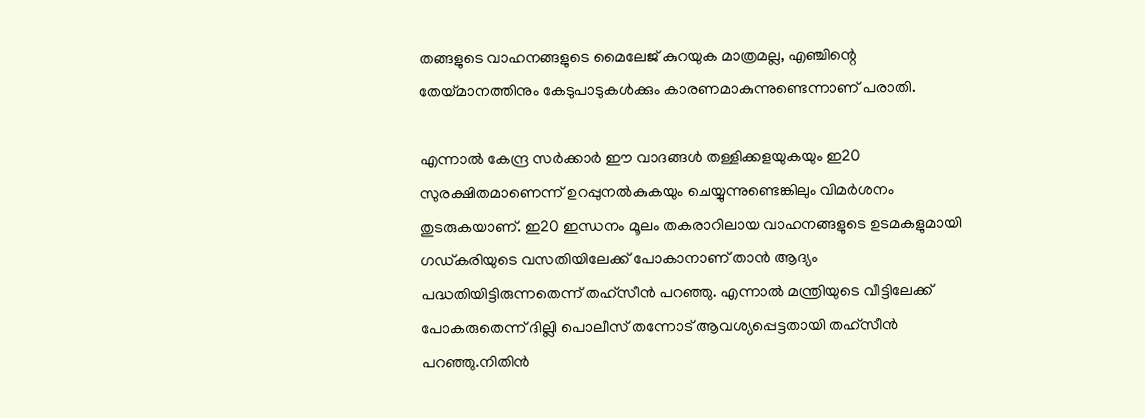തങ്ങളുടെ വാഹനങ്ങളുടെ മൈലേജ് കുറയുക മാത്രമല്ല, എഞ്ചിന്റെ തേയ്മാനത്തിനും കേടുപാടുകൾക്കും കാരണമാകുന്നുണ്ടെന്നാണ് പരാതി.

എന്നാൽ കേന്ദ്ര സർക്കാർ ഈ വാദങ്ങൾ തള്ളിക്കളയുകയും ഇ20 സുരക്ഷിതമാണെന്ന് ഉറപ്പുനൽകുകയും ചെയ്യുന്നുണ്ടെങ്കിലും വിമർശനം തുടരുകയാണ്. ഇ20 ഇന്ധനം മൂലം തകരാറിലായ വാഹനങ്ങളുടെ ഉടമകളുമായി ഗഡ്കരിയുടെ വസതിയിലേക്ക് പോകാനാണ് താൻ ആദ്യം പദ്ധതിയിട്ടിരുന്നതെന്ന് തഹ്സീൻ പറഞ്ഞു. എന്നാൽ മന്ത്രിയുടെ വീട്ടിലേക്ക് പോകരുതെന്ന് ദില്ലി പൊലീസ് തന്നോട് ആവശ്യപ്പെട്ടതായി തഹ്സീൻ പറഞ്ഞു.നിതിൻ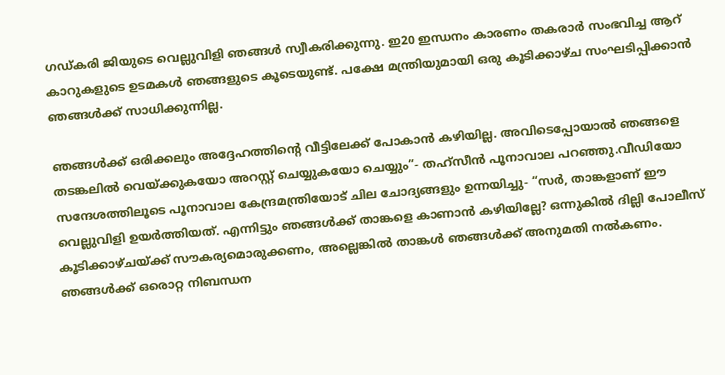ഗഡ്കരി ജിയുടെ വെല്ലുവിളി ഞങ്ങൾ സ്വീകരിക്കുന്നു. ഇ20 ഇന്ധനം കാരണം തകരാർ സംഭവിച്ച ആറ് കാറുകളുടെ ഉടമകൾ ഞങ്ങളുടെ കൂടെയുണ്ട്. പക്ഷേ മന്ത്രിയുമായി ഒരു കൂടിക്കാഴ്ച സംഘടിപ്പിക്കാൻ ഞങ്ങൾക്ക് സാധിക്കുന്നില്ല.

ഞങ്ങൾക്ക് ഒരിക്കലും അദ്ദേഹത്തിന്റെ വീട്ടിലേക്ക് പോകാൻ കഴിയില്ല. അവിടെപ്പോയാൽ ഞങ്ങളെ തടങ്കലിൽ വെയ്ക്കുകയോ അറസ്റ്റ് ചെയ്യുകയോ ചെയ്യും”- തഹ്സീൻ പൂനാവാല പറഞ്ഞു.വീഡിയോ സന്ദേശത്തിലൂടെ പൂനാവാല കേന്ദ്രമന്ത്രിയോട് ചില ചോദ്യങ്ങളും ഉന്നയിച്ചു- “സർ, താങ്കളാണ് ഈ വെല്ലുവിളി ഉയർത്തിയത്. എന്നിട്ടും ഞങ്ങൾക്ക് താങ്കളെ കാണാൻ കഴിയില്ലേ? ഒന്നുകിൽ ദില്ലി പോലീസ് കൂടിക്കാഴ്ചയ്ക്ക് സൗകര്യമൊരുക്കണം, അല്ലെങ്കിൽ താങ്കൾ ഞങ്ങൾക്ക് അനുമതി നൽകണം. ഞങ്ങൾക്ക് ഒരൊറ്റ നിബന്ധന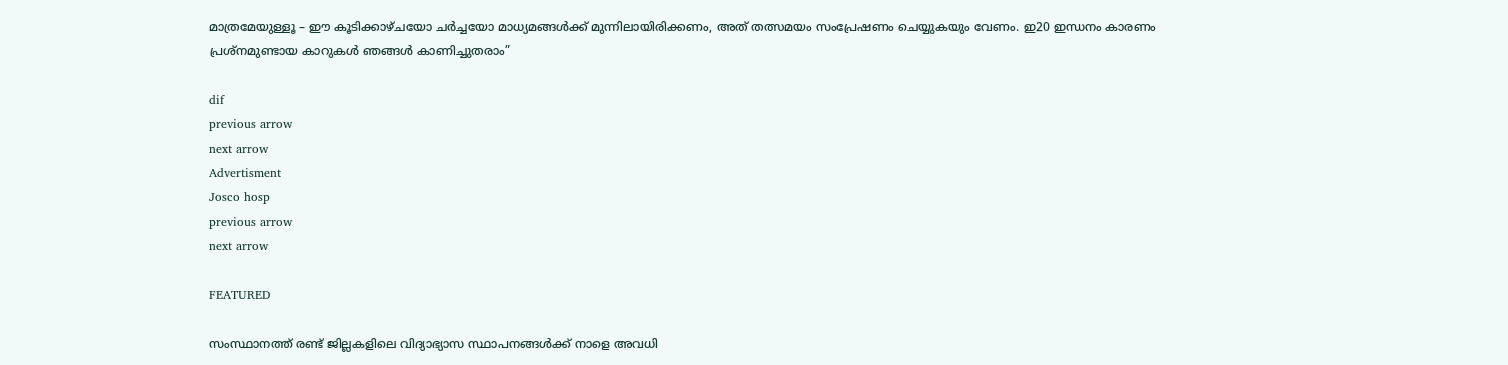മാത്രമേയുള്ളൂ – ഈ കൂടിക്കാഴ്ചയോ ചർച്ചയോ മാധ്യമങ്ങൾക്ക് മുന്നിലായിരിക്കണം, അത് തത്സമയം സംപ്രേഷണം ചെയ്യുകയും വേണം. ഇ20 ഇന്ധനം കാരണം പ്രശ്നമുണ്ടായ കാറുകൾ ഞങ്ങൾ കാണിച്ചുതരാം”

dif
previous arrow
next arrow
Advertisment
Josco hosp
previous arrow
next arrow

FEATURED

സംസ്ഥാനത്ത് രണ്ട് ജില്ലകളിലെ വിദ്യാഭ്യാസ സ്ഥാപനങ്ങൾക്ക് നാളെ അവധി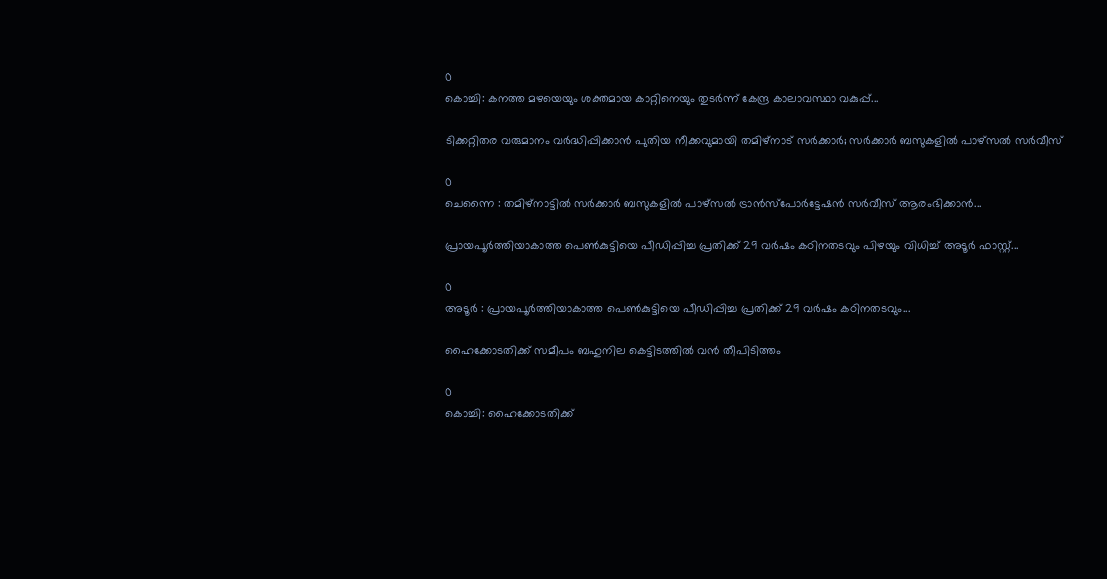0
കൊച്ചി: കനത്ത മഴയെയും ശക്തമായ കാറ്റിനെയും തുടർന്ന് കേന്ദ്ര കാലാവസ്ഥാ വകുപ്പ്...

ടിക്കറ്റിതര വരുമാനം വർദ്ധിപ്പിക്കാൻ പുതിയ നീക്കവുമായി തമിഴ്‌നാട് സർക്കാർ; സർക്കാർ ബസുകളിൽ പാഴ്സൽ സർവീസ്

0
ചെന്നൈ : തമിഴ്നാട്ടിൽ സർക്കാർ ബസുകളിൽ പാഴ്സൽ ട്രാൻസ്പോർട്ടേഷൻ സർവീസ് ആരംഭിക്കാൻ...

പ്രായപൂർത്തിയാകാത്ത പെൺകുട്ടിയെ പീഡിപ്പിച്ച പ്രതിക്ക് 29 വർഷം കഠിനതടവും പിഴയും വിധിച്ച് അടൂർ ഫാസ്റ്റ്...

0
അടൂർ : പ്രായപൂർത്തിയാകാത്ത പെൺകുട്ടിയെ പീഡിപ്പിച്ച പ്രതിക്ക് 29 വർഷം കഠിനതടവും...

ഹൈക്കോടതിക്ക് സമീപം ബഹുനില കെട്ടിടത്തില്‍ വന്‍ തീപിടിത്തം

0
കൊച്ചി: ഹൈക്കോടതിക്ക്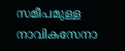സമീപമുള്ള നാവികസേനാ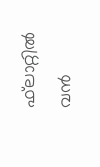ഫ്‌ലാറ്റില്‍ വന്‍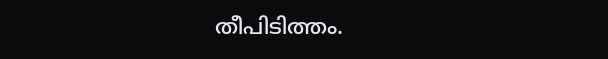തീപിടിത്തം.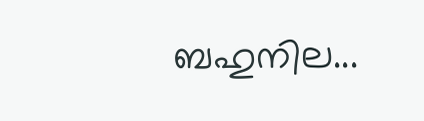ബഹുനില...